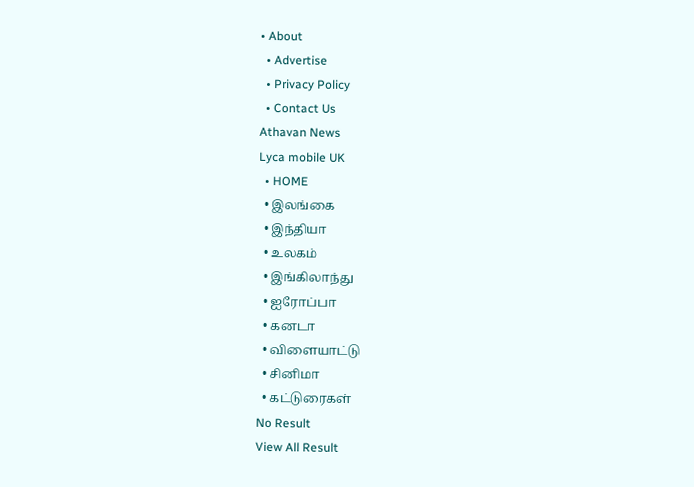• About
  • Advertise
  • Privacy Policy
  • Contact Us
Athavan News
Lyca mobile UK
  • HOME
  • இலங்கை
  • இந்தியா
  • உலகம்
  • இங்கிலாந்து
  • ஐரோப்பா
  • கனடா
  • விளையாட்டு
  • சினிமா
  • கட்டுரைகள்
No Result
View All Result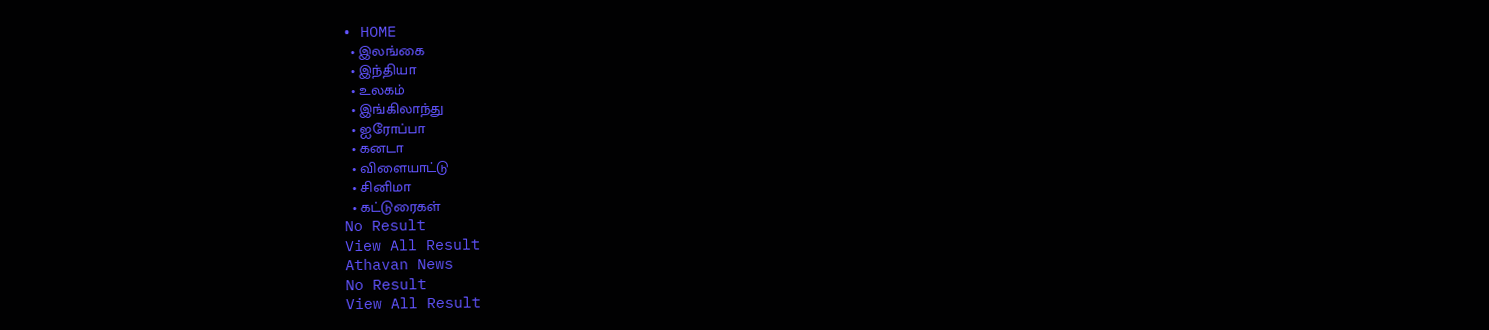• HOME
  • இலங்கை
  • இந்தியா
  • உலகம்
  • இங்கிலாந்து
  • ஐரோப்பா
  • கனடா
  • விளையாட்டு
  • சினிமா
  • கட்டுரைகள்
No Result
View All Result
Athavan News
No Result
View All Result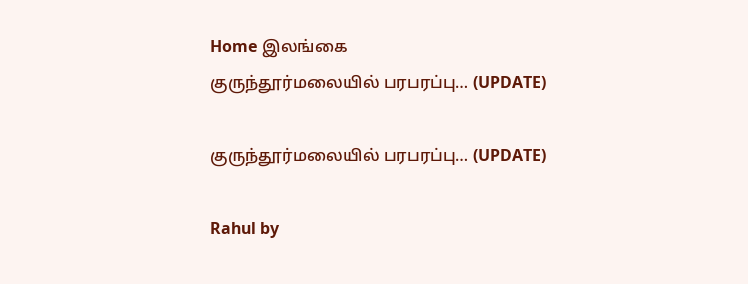Home இலங்கை
குருந்தூர்மலையில் பரபரப்பு… (UPDATE)

குருந்தூர்மலையில் பரபரப்பு… (UPDATE)

Rahul by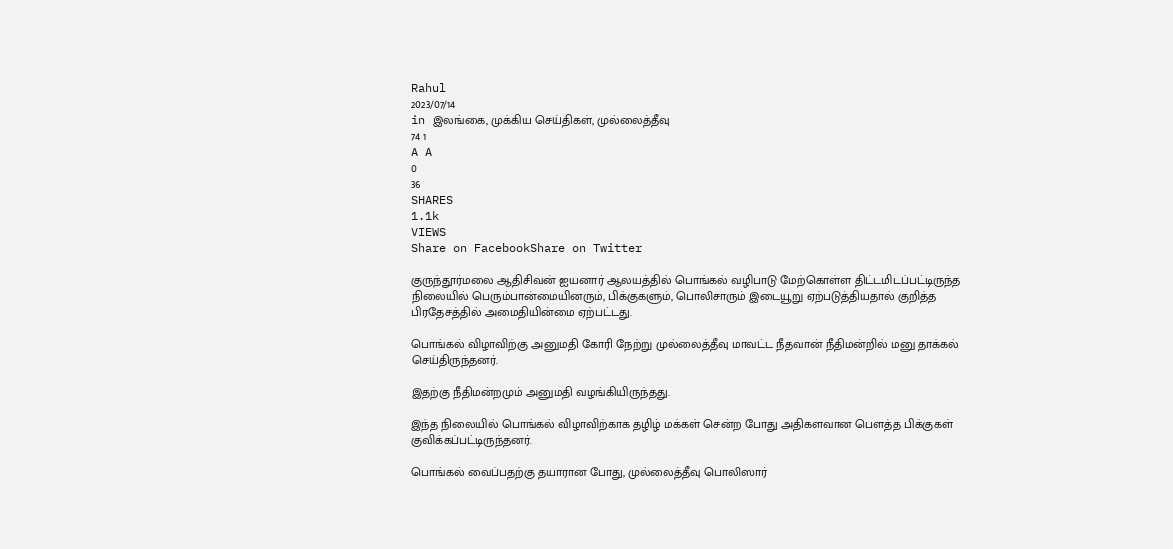Rahul
2023/07/14
in இலங்கை, முக்கிய செய்திகள், முல்லைத்தீவு
74 1
A A
0
36
SHARES
1.1k
VIEWS
Share on FacebookShare on Twitter

குருந்தூர்மலை ஆதிசிவன் ஐயனார் ஆலயத்தில் பொங்கல் வழிபாடு மேற்கொள்ள திட்டமிடப்பட்டிருந்த நிலையில் பெரும்பான்மையினரும், பிக்குகளும், பொலிசாரும் இடையூறு ஏற்படுத்தியதால் குறித்த பிரதேசத்தில் அமைதியின்மை ஏற்பட்டது.

பொங்கல் விழாவிற்கு அனுமதி கோரி நேற்று முல்லைத்தீவு மாவட்ட நீதவான் நீதிமன்றில் மனு தாக்கல் செய்திருந்தனர்.

இதற்கு நீதிமன்றமும் அனுமதி வழங்கியிருந்தது.

இந்த நிலையில் பொங்கல் விழாவிற்காக தழிழ் மக்கள் சென்ற போது அதிகளவான பௌத்த பிக்குகள் குவிக்கப்பட்டிருந்தனர்.

பொங்கல் வைப்பதற்கு தயாரான போது, முல்லைத்தீவு பொலிஸார்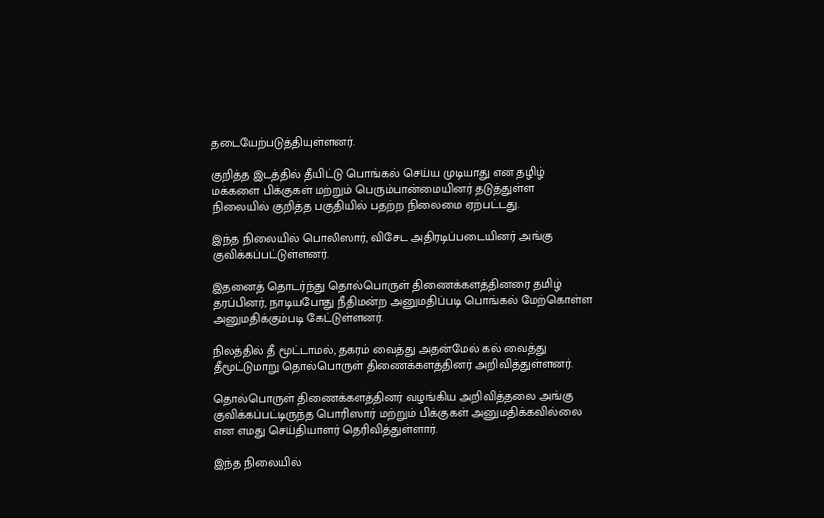தடையேற்படுத்தியுள்ளனர்.

குறித்த இடத்தில் தீயிட்டு பொங்கல் செய்ய முடியாது என தழிழ் மக்களை பிக்குகள் மற்றும் பெரும்பான்மையினர் தடுத்துள்ள நிலையில் குறித்த பகுதியில் பதற்ற நிலைமை ஏற்பட்டது.

இந்த நிலையில் பொலிஸார், விசேட அதிரடிப்படையினர் அங்கு குவிக்கப்பட்டுள்ளனர்.

இதனைத் தொடர்ந்து தொல்பொருள் திணைக்களத்தினரை தமிழ் தரப்பினர், நாடியபோது நீதிமன்ற அனுமதிப்படி பொங்கல் மேற்கொள்ள அனுமதிக்கும்படி கேட்டுள்ளனர்.

நிலத்தில் தீ மூட்டாமல், தகரம் வைத்து அதன்மேல் கல் வைத்து தீமூட்டுமாறு தொல்பொருள் திணைக்களத்தினர் அறிவித்துள்ளனர்.

தொல்பொருள் திணைக்களத்தினர் வழங்கிய அறிவித்தலை அங்கு குவிக்கப்பட்டிருந்த பொரிஸார் மற்றும் பிக்குகள் அனுமதிக்கவில்லை என எமது செய்தியாளர் தெரிவித்துள்ளார்.

இந்த நிலையில்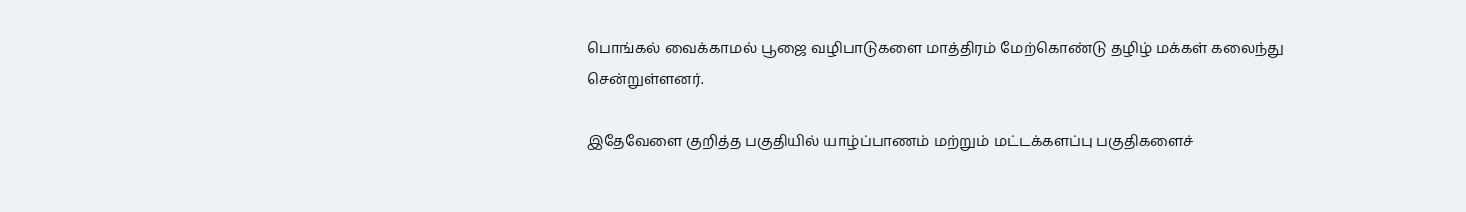பொங்கல் வைக்காமல் பூஜை வழிபாடுகளை மாத்திரம் மேற்கொண்டு தழிழ் மக்கள் கலைந்து சென்றுள்ளனர்.

இதேவேளை குறித்த பகுதியில் யாழ்ப்பாணம் மற்றும் மட்டக்களப்பு பகுதிகளைச்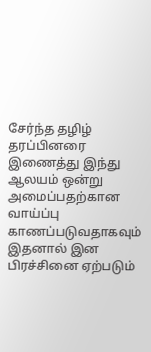சேர்ந்த தழிழ் தரப்பினரை இணைத்து இந்து ஆலயம் ஒன்று அமைப்பதற்கான வாய்ப்பு காணப்படுவதாகவும் இதனால் இன பிரச்சினை ஏற்படும்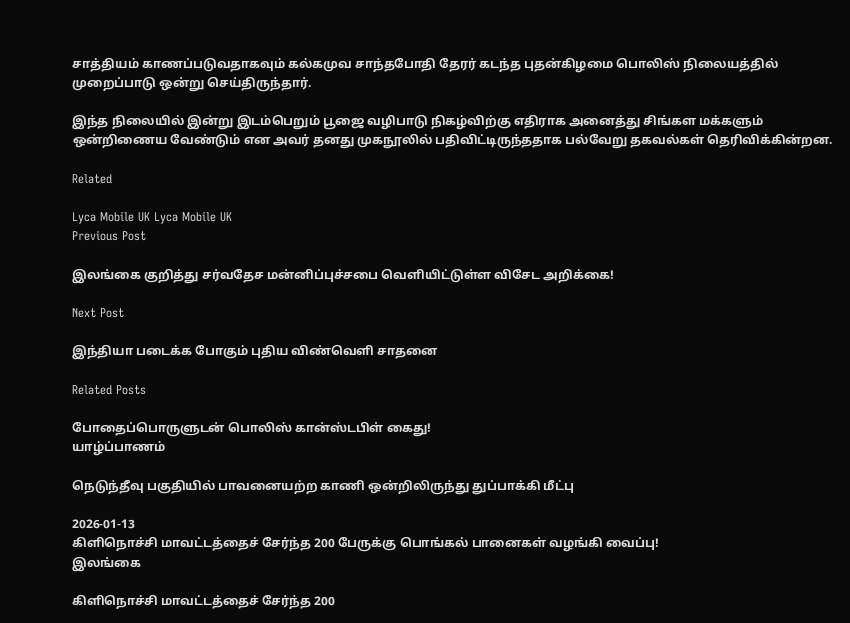சாத்தியம் காணப்படுவதாகவும் கல்கமுவ சாந்தபோதி தேரர் கடந்த புதன்கிழமை பொலிஸ் நிலையத்தில் முறைப்பாடு ஒன்று செய்திருந்தார்.

இந்த நிலையில் இன்று இடம்பெறும் பூஜை வழிபாடு நிகழ்விற்கு எதிராக அனைத்து சிங்கள மக்களும் ஒன்றிணைய வேண்டும் என அவர் தனது முகநூலில் பதிவிட்டிருந்ததாக பல்வேறு தகவல்கள் தெரிவிக்கின்றன.

Related

Lyca Mobile UK Lyca Mobile UK
Previous Post

இலங்கை குறித்து சர்வதேச மன்னிப்புச்சபை வெளியிட்டுள்ள விசேட அறிக்கை!

Next Post

இந்தியா படைக்க போகும் புதிய விண்வெளி சாதனை

Related Posts

போதைப்பொருளுடன் பொலிஸ் கான்ஸ்டபிள் கைது!
யாழ்ப்பாணம்

நெடுந்தீவு பகுதியில் பாவனையற்ற காணி ஒன்றிலிருந்து துப்பாக்கி மீட்பு

2026-01-13
கிளிநொச்சி மாவட்டத்தைச் சேர்ந்த 200 பேருக்கு பொங்கல் பானைகள் வழங்கி வைப்பு!
இலங்கை

கிளிநொச்சி மாவட்டத்தைச் சேர்ந்த 200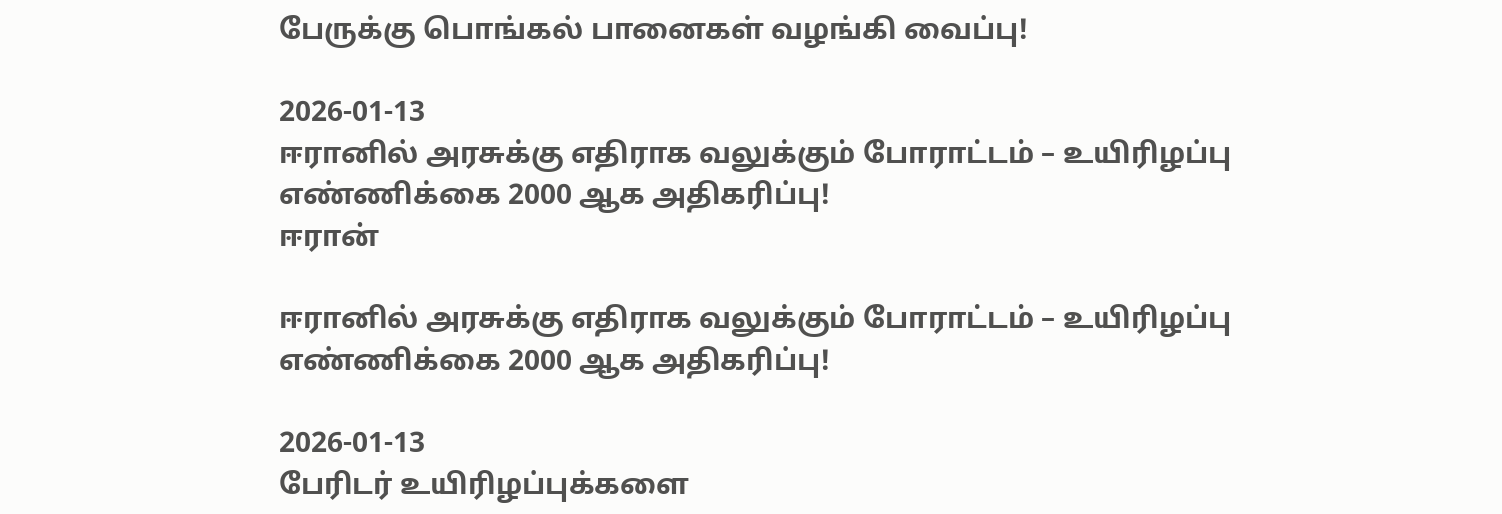பேருக்கு பொங்கல் பானைகள் வழங்கி வைப்பு!

2026-01-13
ஈரானில் அரசுக்கு எதிராக வலுக்கும் போராட்டம் – உயிரிழப்பு எண்ணிக்கை 2000 ஆக அதிகரிப்பு!
ஈரான்

ஈரானில் அரசுக்கு எதிராக வலுக்கும் போராட்டம் – உயிரிழப்பு எண்ணிக்கை 2000 ஆக அதிகரிப்பு!

2026-01-13
பேரிடர் உயிரிழப்புக்களை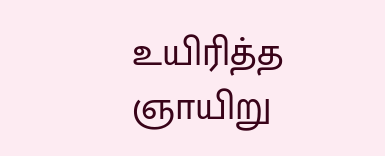உயிரித்த ஞாயிறு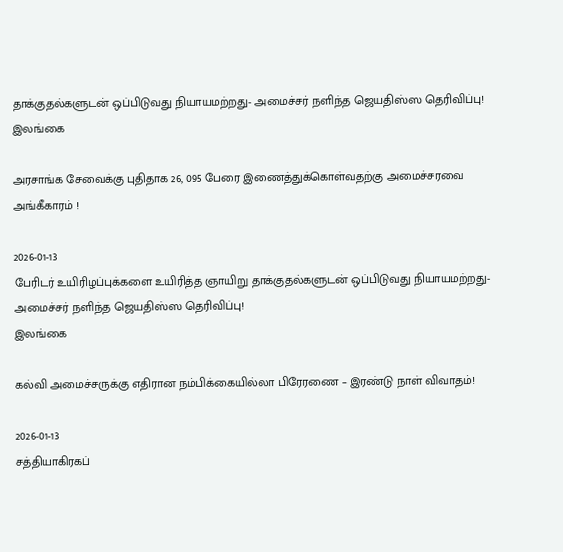தாக்குதல்களுடன் ஒப்பிடுவது நியாயமற்றது- அமைச்சர் நளிந்த ஜெயதிஸ்ஸ தெரிவிப்பு!
இலங்கை

அரசாங்க சேவைக்கு புதிதாக 26, 095 பேரை இணைத்துக்கொள்வதற்கு அமைச்சரவை அங்கீகாரம் !

2026-01-13
பேரிடர் உயிரிழப்புக்களை உயிரித்த ஞாயிறு தாக்குதல்களுடன் ஒப்பிடுவது நியாயமற்றது- அமைச்சர் நளிந்த ஜெயதிஸ்ஸ தெரிவிப்பு!
இலங்கை

கல்வி அமைச்சருக்கு எதிரான நம்பிக்கையில்லா பிரேரணை – இரண்டு நாள் விவாதம்!

2026-01-13
சத்தியாகிரகப்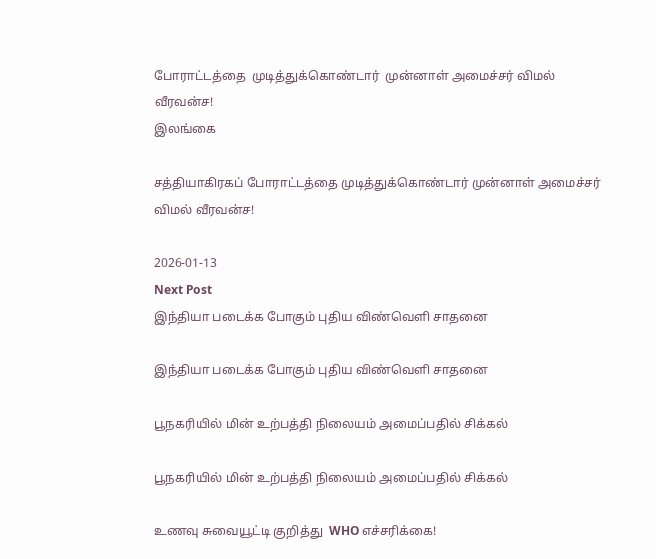போராட்டத்தை  முடித்துக்கொண்டார்  முன்னாள் அமைச்சர் விமல் வீரவன்ச!
இலங்கை

சத்தியாகிரகப் போராட்டத்தை முடித்துக்கொண்டார் முன்னாள் அமைச்சர் விமல் வீரவன்ச!

2026-01-13
Next Post
இந்தியா படைக்க போகும் புதிய விண்வெளி சாதனை

இந்தியா படைக்க போகும் புதிய விண்வெளி சாதனை

பூநகரியில் மின் உற்பத்தி நிலையம் அமைப்பதில் சிக்கல்

பூநகரியில் மின் உற்பத்தி நிலையம் அமைப்பதில் சிக்கல்

உணவு சுவையூட்டி குறித்து  WHO எச்சரிக்கை!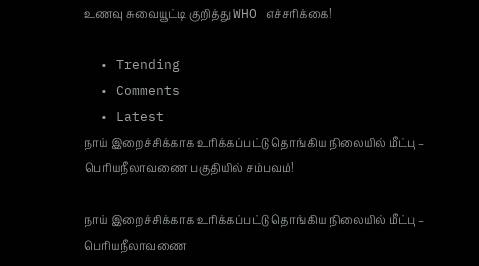உணவு சுவையூட்டி குறித்து WHO எச்சரிக்கை!

  • Trending
  • Comments
  • Latest
நாய் இறைச்சிக்காக உரிக்கப்பட்டு தொங்கிய நிலையில் மீட்பு – பெரியநீலாவணை பகுதியில் சம்பவம்!

நாய் இறைச்சிக்காக உரிக்கப்பட்டு தொங்கிய நிலையில் மீட்பு – பெரியநீலாவணை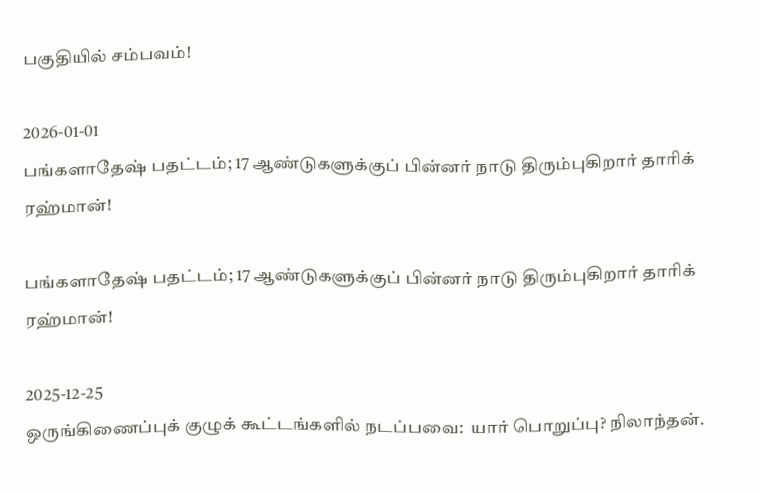பகுதியில் சம்பவம்!

2026-01-01
பங்களாதேஷ் பதட்டம்; 17 ஆண்டுகளுக்குப் பின்னர் நாடு திரும்புகிறார் தாரிக் ரஹ்மான்!

பங்களாதேஷ் பதட்டம்; 17 ஆண்டுகளுக்குப் பின்னர் நாடு திரும்புகிறார் தாரிக் ரஹ்மான்!

2025-12-25
ஒருங்கிணைப்புக் குழுக் கூட்டங்களில் நடப்பவை:  யார் பொறுப்பு? நிலாந்தன்.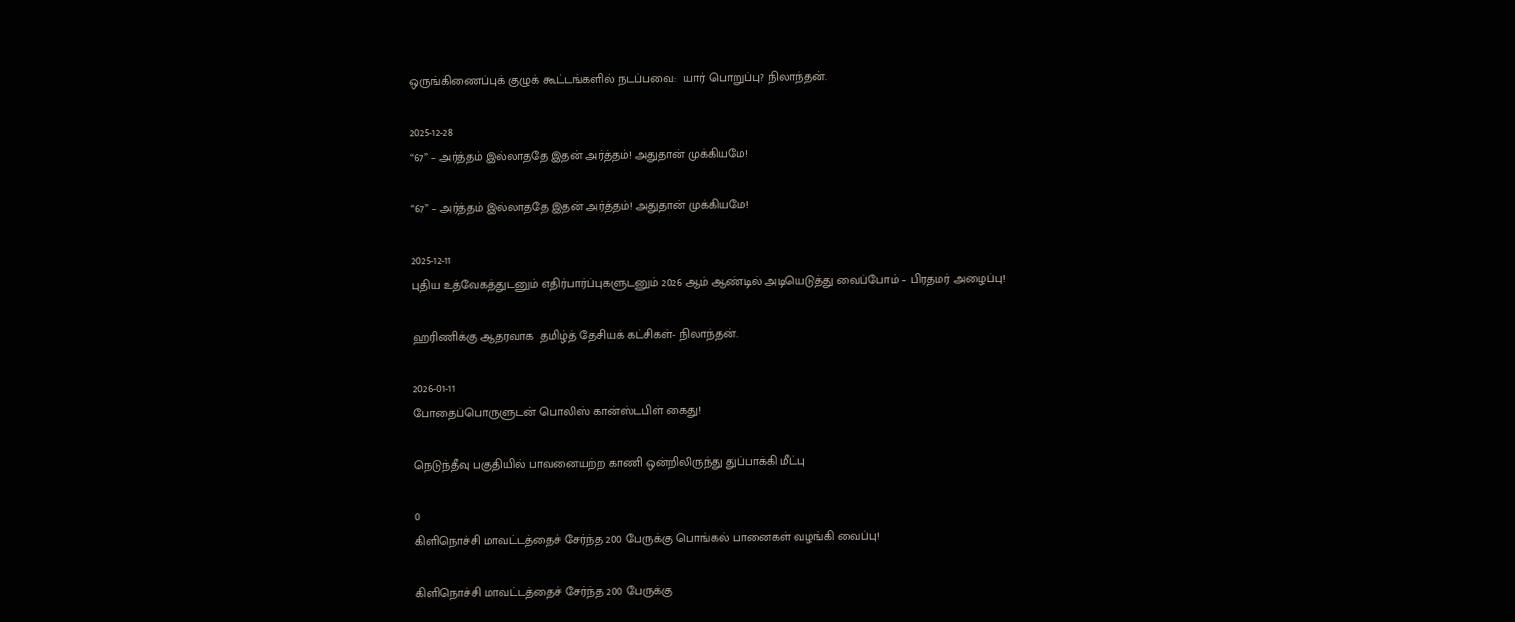ஒருங்கிணைப்புக் குழுக் கூட்டங்களில் நடப்பவை:  யார் பொறுப்பு? நிலாந்தன்.

2025-12-28
“67” – அர்த்தம் இல்லாததே இதன் அர்த்தம்! அதுதான் முக்கியமே!

“67” – அர்த்தம் இல்லாததே இதன் அர்த்தம்! அதுதான் முக்கியமே!

2025-12-11
புதிய உத்வேகத்துடனும் எதிர்பார்ப்புகளுடனும் 2026 ஆம் ஆண்டில் அடியெடுத்து வைப்போம் – பிரதமர் அழைப்பு!

ஹரிணிக்கு ஆதரவாக  தமிழ்த் தேசியக் கட்சிகள்- நிலாந்தன்.

2026-01-11
போதைப்பொருளுடன் பொலிஸ் கான்ஸ்டபிள் கைது!

நெடுந்தீவு பகுதியில் பாவனையற்ற காணி ஒன்றிலிருந்து துப்பாக்கி மீட்பு

0
கிளிநொச்சி மாவட்டத்தைச் சேர்ந்த 200 பேருக்கு பொங்கல் பானைகள் வழங்கி வைப்பு!

கிளிநொச்சி மாவட்டத்தைச் சேர்ந்த 200 பேருக்கு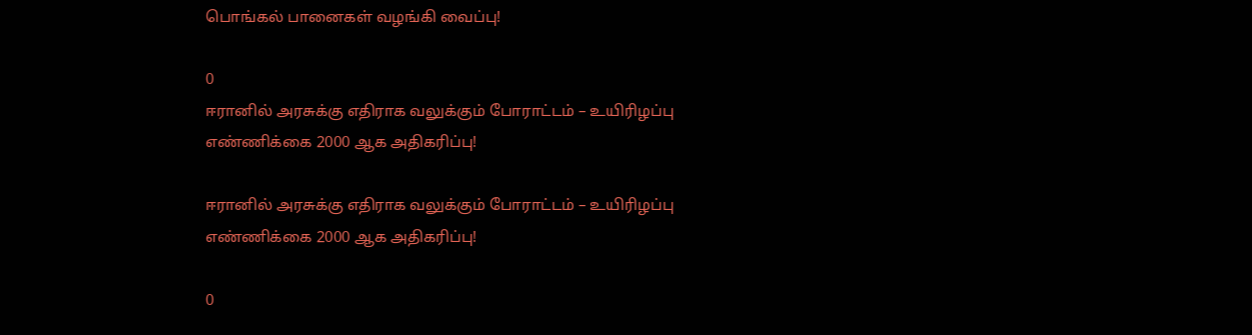பொங்கல் பானைகள் வழங்கி வைப்பு!

0
ஈரானில் அரசுக்கு எதிராக வலுக்கும் போராட்டம் – உயிரிழப்பு எண்ணிக்கை 2000 ஆக அதிகரிப்பு!

ஈரானில் அரசுக்கு எதிராக வலுக்கும் போராட்டம் – உயிரிழப்பு எண்ணிக்கை 2000 ஆக அதிகரிப்பு!

0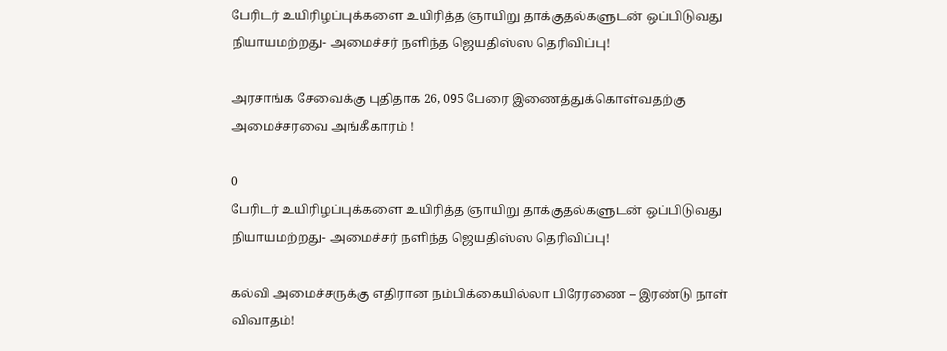பேரிடர் உயிரிழப்புக்களை உயிரித்த ஞாயிறு தாக்குதல்களுடன் ஒப்பிடுவது நியாயமற்றது- அமைச்சர் நளிந்த ஜெயதிஸ்ஸ தெரிவிப்பு!

அரசாங்க சேவைக்கு புதிதாக 26, 095 பேரை இணைத்துக்கொள்வதற்கு அமைச்சரவை அங்கீகாரம் !

0
பேரிடர் உயிரிழப்புக்களை உயிரித்த ஞாயிறு தாக்குதல்களுடன் ஒப்பிடுவது நியாயமற்றது- அமைச்சர் நளிந்த ஜெயதிஸ்ஸ தெரிவிப்பு!

கல்வி அமைச்சருக்கு எதிரான நம்பிக்கையில்லா பிரேரணை – இரண்டு நாள் விவாதம்!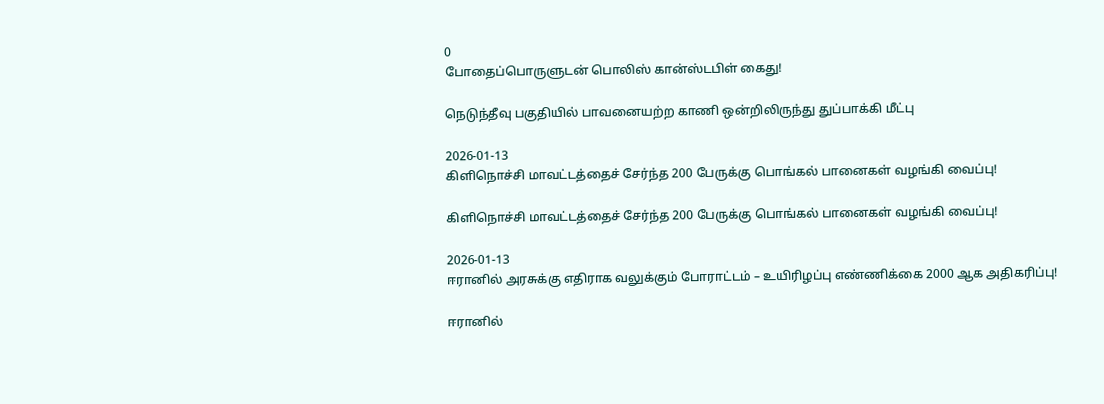0
போதைப்பொருளுடன் பொலிஸ் கான்ஸ்டபிள் கைது!

நெடுந்தீவு பகுதியில் பாவனையற்ற காணி ஒன்றிலிருந்து துப்பாக்கி மீட்பு

2026-01-13
கிளிநொச்சி மாவட்டத்தைச் சேர்ந்த 200 பேருக்கு பொங்கல் பானைகள் வழங்கி வைப்பு!

கிளிநொச்சி மாவட்டத்தைச் சேர்ந்த 200 பேருக்கு பொங்கல் பானைகள் வழங்கி வைப்பு!

2026-01-13
ஈரானில் அரசுக்கு எதிராக வலுக்கும் போராட்டம் – உயிரிழப்பு எண்ணிக்கை 2000 ஆக அதிகரிப்பு!

ஈரானில்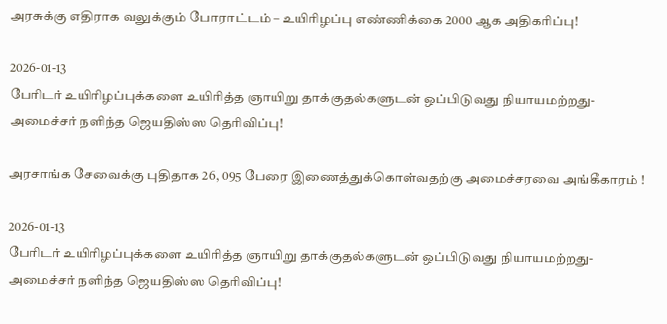அரசுக்கு எதிராக வலுக்கும் போராட்டம் – உயிரிழப்பு எண்ணிக்கை 2000 ஆக அதிகரிப்பு!

2026-01-13
பேரிடர் உயிரிழப்புக்களை உயிரித்த ஞாயிறு தாக்குதல்களுடன் ஒப்பிடுவது நியாயமற்றது- அமைச்சர் நளிந்த ஜெயதிஸ்ஸ தெரிவிப்பு!

அரசாங்க சேவைக்கு புதிதாக 26, 095 பேரை இணைத்துக்கொள்வதற்கு அமைச்சரவை அங்கீகாரம் !

2026-01-13
பேரிடர் உயிரிழப்புக்களை உயிரித்த ஞாயிறு தாக்குதல்களுடன் ஒப்பிடுவது நியாயமற்றது- அமைச்சர் நளிந்த ஜெயதிஸ்ஸ தெரிவிப்பு!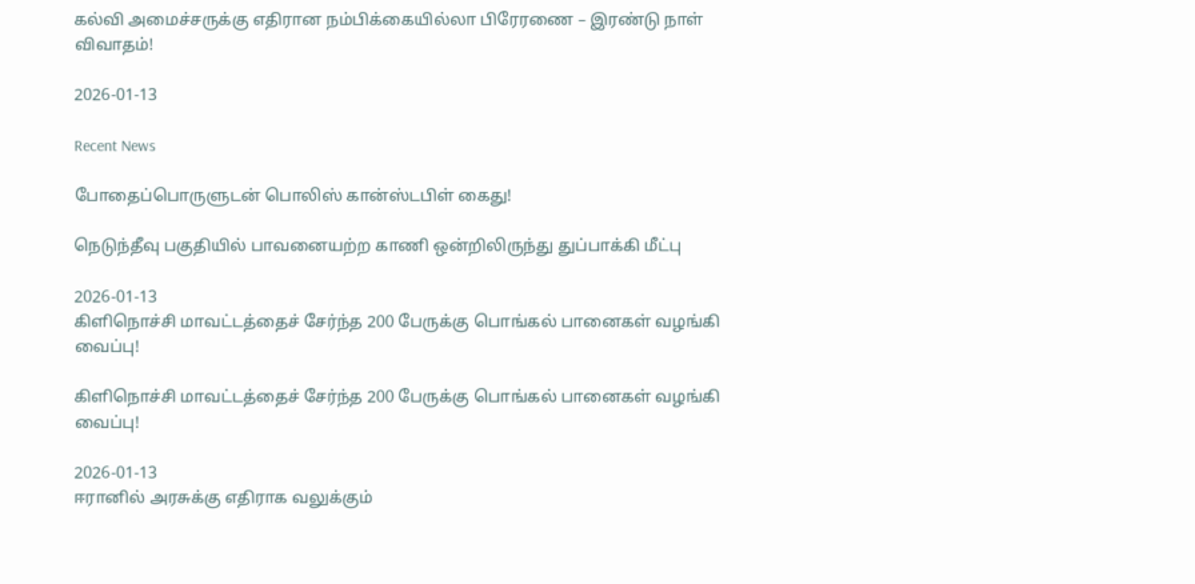கல்வி அமைச்சருக்கு எதிரான நம்பிக்கையில்லா பிரேரணை – இரண்டு நாள் விவாதம்!

2026-01-13

Recent News

போதைப்பொருளுடன் பொலிஸ் கான்ஸ்டபிள் கைது!

நெடுந்தீவு பகுதியில் பாவனையற்ற காணி ஒன்றிலிருந்து துப்பாக்கி மீட்பு

2026-01-13
கிளிநொச்சி மாவட்டத்தைச் சேர்ந்த 200 பேருக்கு பொங்கல் பானைகள் வழங்கி வைப்பு!

கிளிநொச்சி மாவட்டத்தைச் சேர்ந்த 200 பேருக்கு பொங்கல் பானைகள் வழங்கி வைப்பு!

2026-01-13
ஈரானில் அரசுக்கு எதிராக வலுக்கும்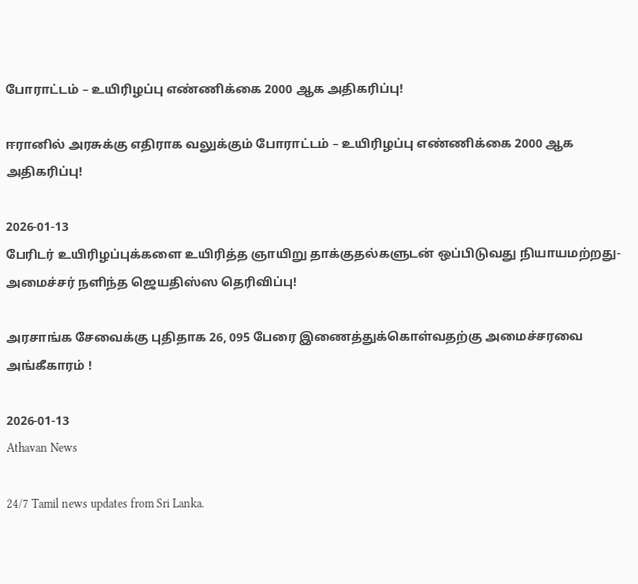போராட்டம் – உயிரிழப்பு எண்ணிக்கை 2000 ஆக அதிகரிப்பு!

ஈரானில் அரசுக்கு எதிராக வலுக்கும் போராட்டம் – உயிரிழப்பு எண்ணிக்கை 2000 ஆக அதிகரிப்பு!

2026-01-13
பேரிடர் உயிரிழப்புக்களை உயிரித்த ஞாயிறு தாக்குதல்களுடன் ஒப்பிடுவது நியாயமற்றது- அமைச்சர் நளிந்த ஜெயதிஸ்ஸ தெரிவிப்பு!

அரசாங்க சேவைக்கு புதிதாக 26, 095 பேரை இணைத்துக்கொள்வதற்கு அமைச்சரவை அங்கீகாரம் !

2026-01-13
Athavan News

24/7 Tamil news updates from Sri Lanka.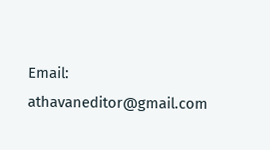Email: athavaneditor@gmail.com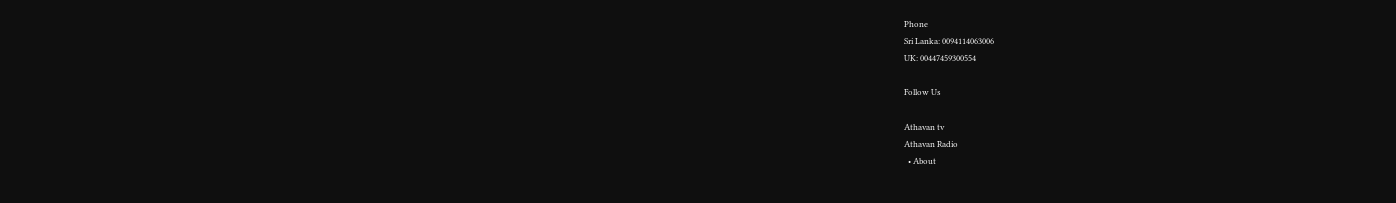Phone
Sri Lanka: 0094114063006
UK: 00447459300554

Follow Us

Athavan tv
Athavan Radio
  • About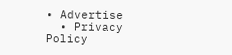• Advertise
  • Privacy Policy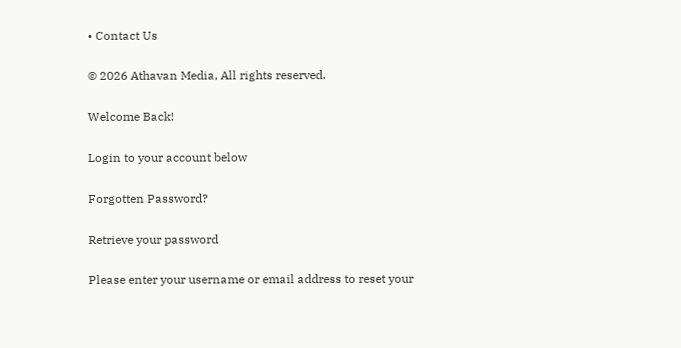• Contact Us

© 2026 Athavan Media, All rights reserved.

Welcome Back!

Login to your account below

Forgotten Password?

Retrieve your password

Please enter your username or email address to reset your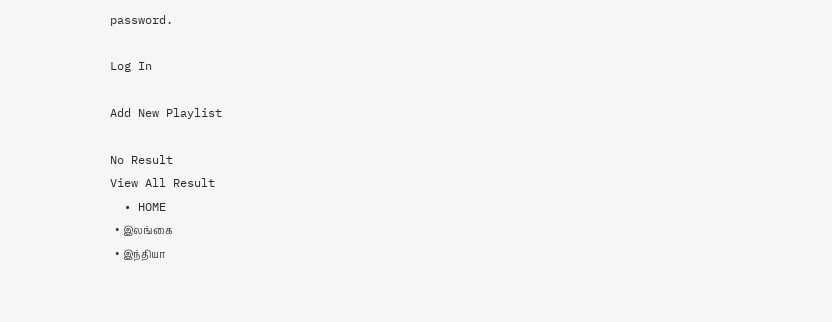password.

Log In

Add New Playlist

No Result
View All Result
  • HOME
  • இலங்கை
  • இந்தியா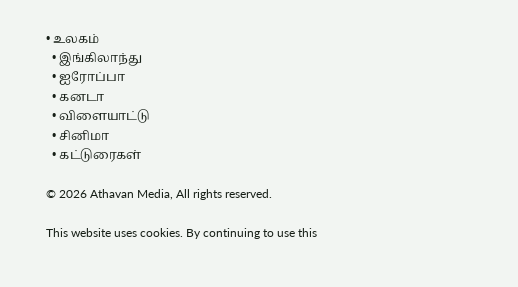• உலகம்
  • இங்கிலாந்து
  • ஐரோப்பா
  • கனடா
  • விளையாட்டு
  • சினிமா
  • கட்டுரைகள்

© 2026 Athavan Media, All rights reserved.

This website uses cookies. By continuing to use this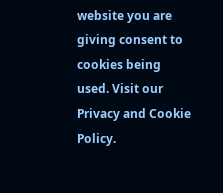website you are giving consent to cookies being used. Visit our Privacy and Cookie Policy.